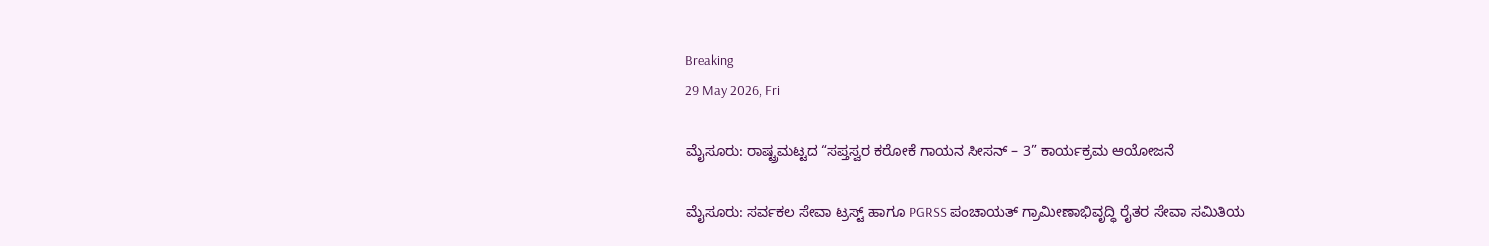Breaking
29 May 2026, Fri

ಮೈಸೂರು: ರಾಷ್ಟ್ರಮಟ್ಟದ “ಸಪ್ತಸ್ವರ ಕರೋಕೆ ಗಾಯನ ಸೀಸನ್ – 3” ಕಾರ್ಯಕ್ರಮ ಆಯೋಜನೆ

ಮೈಸೂರು: ಸರ್ವಕಲ ಸೇವಾ ಟ್ರಸ್ಟ್ ಹಾಗೂ PGRSS ಪಂಚಾಯತ್ ಗ್ರಾಮೀಣಾಭಿವೃದ್ಧಿ ರೈತರ ಸೇವಾ ಸಮಿತಿಯ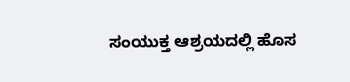ಸಂಯುಕ್ತ ಆಶ್ರಯದಲ್ಲಿ ಹೊಸ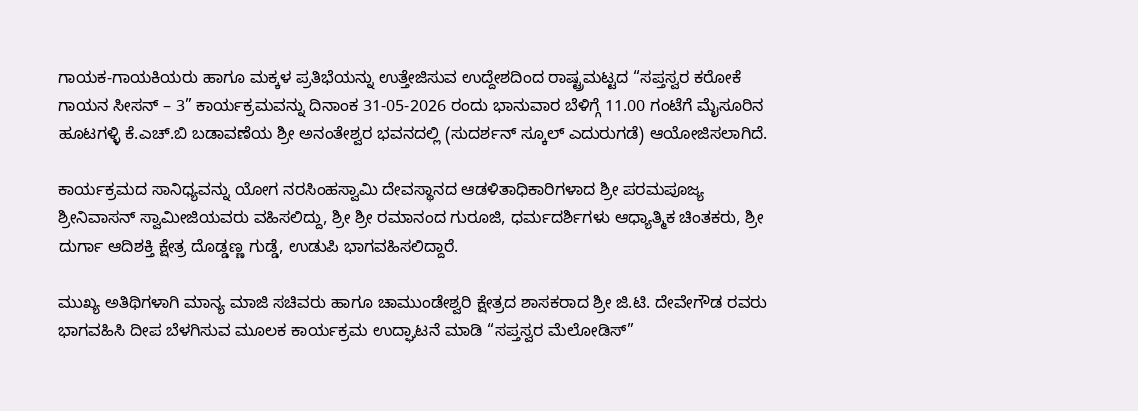ಗಾಯಕ-ಗಾಯಕಿಯರು ಹಾಗೂ ಮಕ್ಕಳ ಪ್ರತಿಭೆಯನ್ನು ಉತ್ತೇಜಿಸುವ ಉದ್ದೇಶದಿಂದ ರಾಷ್ಟ್ರಮಟ್ಟದ “ಸಪ್ತಸ್ವರ ಕರೋಕೆ ಗಾಯನ ಸೀಸನ್ – 3” ಕಾರ್ಯಕ್ರಮವನ್ನು ದಿನಾಂಕ 31-05-2026 ರಂದು ಭಾನುವಾರ ಬೆಳಿಗ್ಗೆ 11.00 ಗಂಟೆಗೆ ಮೈಸೂರಿನ ಹೂಟಗಳ್ಳಿ ಕೆ.ಎಚ್.ಬಿ ಬಡಾವಣೆಯ ಶ್ರೀ ಅನಂತೇಶ್ವರ ಭವನದಲ್ಲಿ (ಸುದರ್ಶನ್ ಸ್ಕೂಲ್ ಎದುರುಗಡೆ) ಆಯೋಜಿಸಲಾಗಿದೆ.

ಕಾರ್ಯಕ್ರಮದ ಸಾನಿಧ್ಯವನ್ನು ಯೋಗ ನರಸಿಂಹಸ್ವಾಮಿ ದೇವಸ್ಥಾನದ ಆಡಳಿತಾಧಿಕಾರಿಗಳಾದ ಶ್ರೀ ಪರಮಪೂಜ್ಯ ಶ್ರೀನಿವಾಸನ್ ಸ್ವಾಮೀಜಿಯವರು ವಹಿಸಲಿದ್ದು, ಶ್ರೀ ಶ್ರೀ ರಮಾನಂದ ಗುರೂಜಿ, ಧರ್ಮದರ್ಶಿಗಳು ಆಧ್ಯಾತ್ಮಿಕ ಚಿಂತಕರು, ಶ್ರೀ ದುರ್ಗಾ ಆದಿಶಕ್ತಿ ಕ್ಷೇತ್ರ ದೊಡ್ಡಣ್ಣ ಗುಡ್ಡೆ, ಉಡುಪಿ ಭಾಗವಹಿಸಲಿದ್ದಾರೆ.

ಮುಖ್ಯ ಅತಿಥಿಗಳಾಗಿ ಮಾನ್ಯ ಮಾಜಿ ಸಚಿವರು ಹಾಗೂ ಚಾಮುಂಡೇಶ್ವರಿ ಕ್ಷೇತ್ರದ ಶಾಸಕರಾದ ಶ್ರೀ ಜಿ.ಟಿ. ದೇವೇಗೌಡ ರವರು ಭಾಗವಹಿಸಿ ದೀಪ ಬೆಳಗಿಸುವ ಮೂಲಕ ಕಾರ್ಯಕ್ರಮ ಉದ್ಘಾಟನೆ ಮಾಡಿ “ಸಪ್ತಸ್ವರ ಮೆಲೋಡಿಸ್”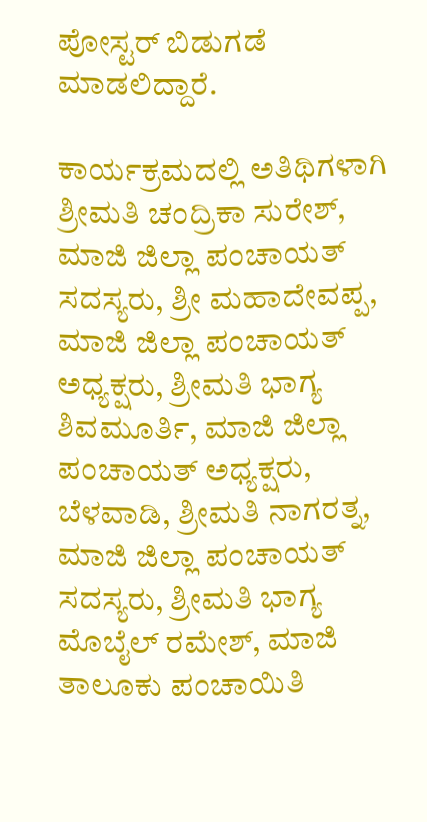ಪೋಸ್ಟರ್ ಬಿಡುಗಡೆ ಮಾಡಲಿದ್ದಾರೆ.

ಕಾರ್ಯಕ್ರಮದಲ್ಲಿ ಅತಿಥಿಗಳಾಗಿ ಶ್ರೀಮತಿ ಚಂದ್ರಿಕಾ ಸುರೇಶ್, ಮಾಜಿ ಜಿಲ್ಲಾ ಪಂಚಾಯತ್ ಸದಸ್ಯರು, ಶ್ರೀ ಮಹಾದೇವಪ್ಪ, ಮಾಜಿ ಜಿಲ್ಲಾ ಪಂಚಾಯತ್ ಅಧ್ಯಕ್ಷರು, ಶ್ರೀಮತಿ ಭಾಗ್ಯ ಶಿವಮೂರ್ತಿ, ಮಾಜಿ ಜಿಲ್ಲಾ ಪಂಚಾಯತ್ ಅಧ್ಯಕ್ಷರು, ಬೆಳವಾಡಿ, ಶ್ರೀಮತಿ ನಾಗರತ್ನ, ಮಾಜಿ ಜಿಲ್ಲಾ ಪಂಚಾಯತ್ ಸದಸ್ಯರು, ಶ್ರೀಮತಿ ಭಾಗ್ಯ ಮೊಬೈಲ್ ರಮೇಶ್, ಮಾಜಿ ತಾಲೂಕು ಪಂಚಾಯಿತಿ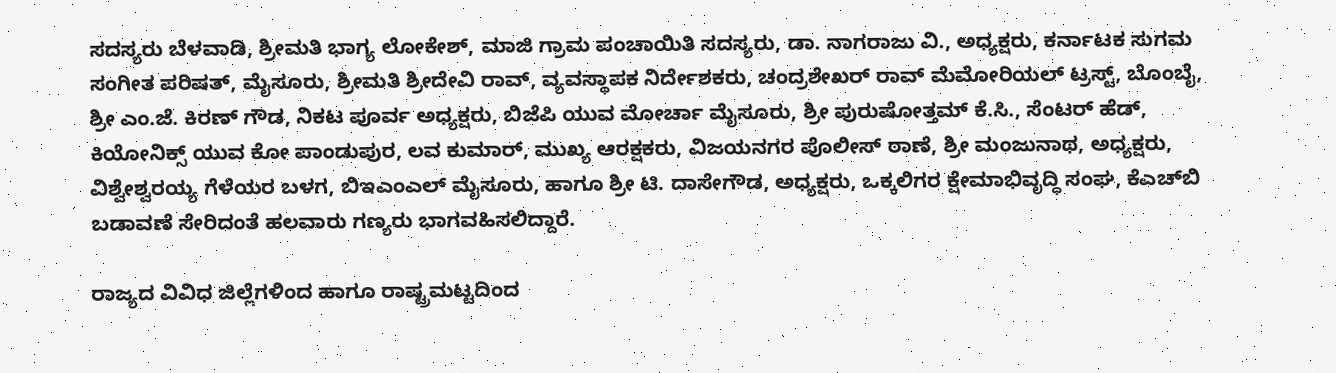ಸದಸ್ಯರು ಬೆಳವಾಡಿ, ಶ್ರೀಮತಿ ಭಾಗ್ಯ ಲೋಕೇಶ್, ಮಾಜಿ ಗ್ರಾಮ ಪಂಚಾಯಿತಿ ಸದಸ್ಯರು, ಡಾ. ನಾಗರಾಜು ವಿ., ಅಧ್ಯಕ್ಷರು, ಕರ್ನಾಟಕ ಸುಗಮ ಸಂಗೀತ ಪರಿಷತ್, ಮೈಸೂರು, ಶ್ರೀಮತಿ ಶ್ರೀದೇವಿ ರಾವ್, ವ್ಯವಸ್ಥಾಪಕ ನಿರ್ದೇಶಕರು, ಚಂದ್ರಶೇಖರ್ ರಾವ್ ಮೆಮೋರಿಯಲ್ ಟ್ರಸ್ಟ್, ಬೊಂಬೈ, ಶ್ರೀ ಎಂ.ಜೆ. ಕಿರಣ್ ಗೌಡ, ನಿಕಟ ಪೂರ್ವ ಅಧ್ಯಕ್ಷರು, ಬಿಜೆಪಿ ಯುವ ಮೋರ್ಚಾ ಮೈಸೂರು, ಶ್ರೀ ಪುರುಷೋತ್ತಮ್ ಕೆ.ಸಿ., ಸೆಂಟರ್ ಹೆಡ್, ಕಿಯೋನಿಕ್ಸ್ ಯುವ ಕೋ ಪಾಂಡುಪುರ, ಲವ ಕುಮಾರ್, ಮುಖ್ಯ ಆರಕ್ಷಕರು, ವಿಜಯನಗರ ಪೊಲೀಸ್ ಠಾಣೆ, ಶ್ರೀ ಮಂಜುನಾಥ, ಅಧ್ಯಕ್ಷರು, ವಿಶ್ವೇಶ್ವರಯ್ಯ ಗೆಳೆಯರ ಬಳಗ, ಬಿಇಎಂಎಲ್ ಮೈಸೂರು, ಹಾಗೂ ಶ್ರೀ ಟಿ. ದಾಸೇಗೌಡ, ಅಧ್ಯಕ್ಷರು, ಒಕ್ಕಲಿಗರ ಕ್ಷೇಮಾಭಿವೃದ್ಧಿ ಸಂಘ, ಕೆಎಚ್‌ಬಿ ಬಡಾವಣೆ ಸೇರಿದಂತೆ ಹಲವಾರು ಗಣ್ಯರು ಭಾಗವಹಿಸಲಿದ್ದಾರೆ.

ರಾಜ್ಯದ ವಿವಿಧ ಜಿಲ್ಲೆಗಳಿಂದ ಹಾಗೂ ರಾಷ್ಟ್ರಮಟ್ಟದಿಂದ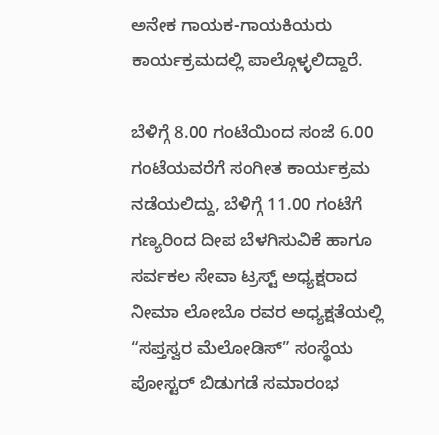ಅನೇಕ ಗಾಯಕ-ಗಾಯಕಿಯರು ಕಾರ್ಯಕ್ರಮದಲ್ಲಿ ಪಾಲ್ಗೊಳ್ಳಲಿದ್ದಾರೆ.

ಬೆಳಿಗ್ಗೆ 8.00 ಗಂಟೆಯಿಂದ ಸಂಜೆ 6.00 ಗಂಟೆಯವರೆಗೆ ಸಂಗೀತ ಕಾರ್ಯಕ್ರಮ ನಡೆಯಲಿದ್ದು, ಬೆಳಿಗ್ಗೆ 11.00 ಗಂಟೆಗೆ ಗಣ್ಯರಿಂದ ದೀಪ ಬೆಳಗಿಸುವಿಕೆ ಹಾಗೂ ಸರ್ವಕಲ ಸೇವಾ ಟ್ರಸ್ಟ್ ಅಧ್ಯಕ್ಷರಾದ ನೀಮಾ ಲೋಬೊ ರವರ ಅಧ್ಯಕ್ಷತೆಯಲ್ಲಿ “ಸಪ್ತಸ್ವರ ಮೆಲೋಡಿಸ್” ಸಂಸ್ಥೆಯ ಪೋಸ್ಟರ್ ಬಿಡುಗಡೆ ಸಮಾರಂಭ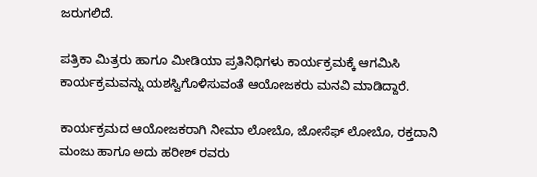ಜರುಗಲಿದೆ.

ಪತ್ರಿಕಾ ಮಿತ್ರರು ಹಾಗೂ ಮೀಡಿಯಾ ಪ್ರತಿನಿಧಿಗಳು ಕಾರ್ಯಕ್ರಮಕ್ಕೆ ಆಗಮಿಸಿ ಕಾರ್ಯಕ್ರಮವನ್ನು ಯಶಸ್ವಿಗೊಳಿಸುವಂತೆ ಆಯೋಜಕರು ಮನವಿ ಮಾಡಿದ್ದಾರೆ.

ಕಾರ್ಯಕ್ರಮದ ಆಯೋಜಕರಾಗಿ ನೀಮಾ ಲೋಬೊ, ಜೋಸೆಫ್ ಲೋಬೊ, ರಕ್ತದಾನಿ ಮಂಜು ಹಾಗೂ ಅದು ಹರೀಶ್ ರವರು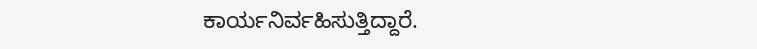ಕಾರ್ಯನಿರ್ವಹಿಸುತ್ತಿದ್ದಾರೆ.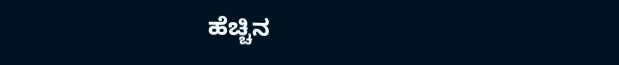ಹೆಚ್ಚಿನ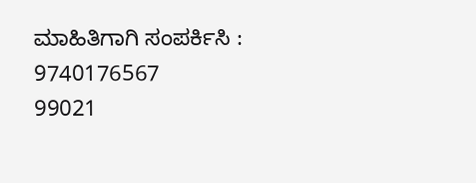ಮಾಹಿತಿಗಾಗಿ ಸಂಪರ್ಕಿಸಿ :
9740176567
99021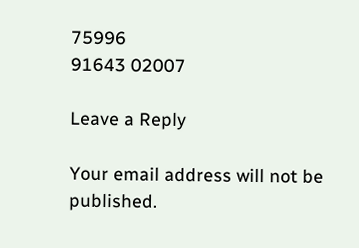75996
91643 02007

Leave a Reply

Your email address will not be published.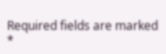Required fields are marked *